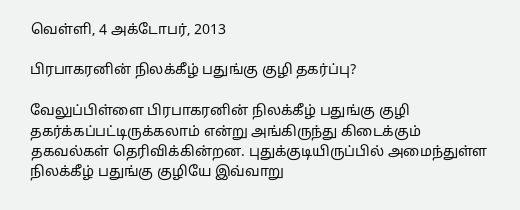வெள்ளி, 4 அக்டோபர், 2013

பிரபாகரனின் நிலக்கீழ் பதுங்கு குழி தகர்ப்பு?

வேலுப்பிள்ளை பிரபாகரனின் நிலக்கீழ் பதுங்கு குழி தகர்க்கப்பட்டிருக்கலாம் என்று அங்கிருந்து கிடைக்கும் தகவல்கள் தெரிவிக்கின்றன. புதுக்குடியிருப்பில் அமைந்துள்ள நிலக்கீழ் பதுங்கு குழியே இவ்வாறு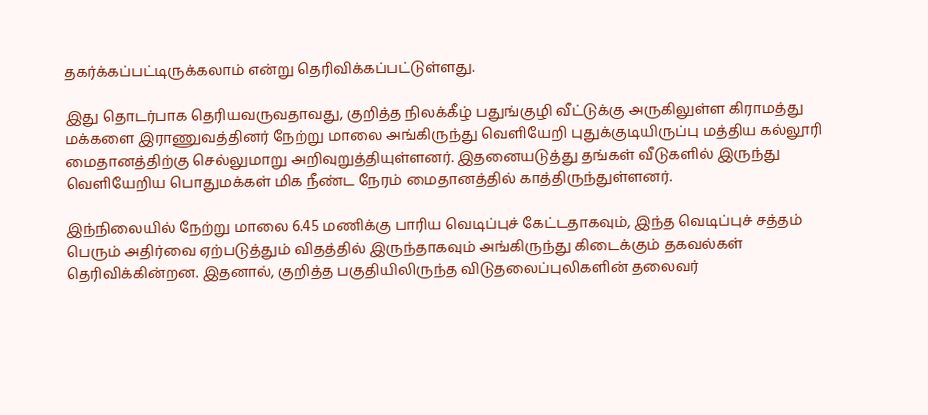தகர்க்கப்பட்டிருக்கலாம் என்று தெரிவிக்கப்பட்டுள்ளது.

இது தொடர்பாக தெரியவருவதாவது, குறித்த நிலக்கீழ் பதுங்குழி வீட்டுக்கு அருகிலுள்ள கிராமத்து மக்களை இராணுவத்தினர் நேற்று மாலை அங்கிருந்து வெளியேறி புதுக்குடியிருப்பு மத்திய கல்லூரி மைதானத்திற்கு செல்லுமாறு அறிவுறுத்தியுள்ளனர். இதனையடுத்து தங்கள் வீடுகளில் இருந்து வெளியேறிய பொதுமக்கள் மிக நீண்ட நேரம் மைதானத்தில் காத்திருந்துள்ளனர்.

இந்நிலையில் நேற்று மாலை 6.45 மணிக்கு பாரிய வெடிப்புச் கேட்டதாகவும், இந்த வெடிப்புச் சத்தம் பெரும் அதிர்வை ஏற்படுத்தும் விதத்தில் இருந்தாகவும் அங்கிருந்து கிடைக்கும் தகவல்கள் தெரிவிக்கின்றன. இதனால், குறித்த பகுதியிலிருந்த விடுதலைப்புலிகளின் தலைவர்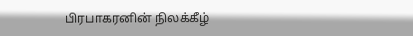பிரபாகரனின் நிலக்கீழ்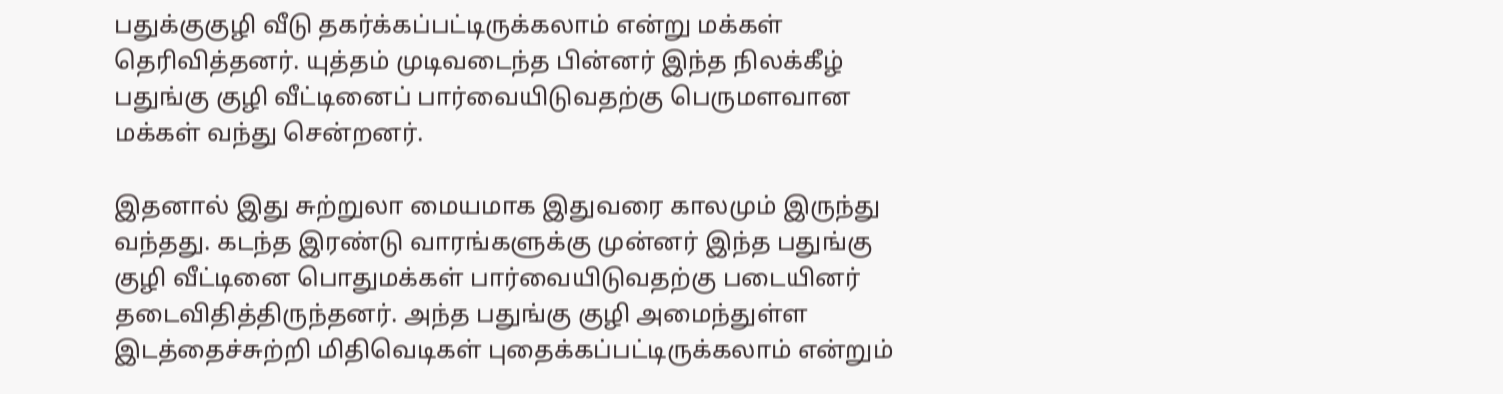பதுக்குகுழி வீடு தகர்க்கப்பட்டிருக்கலாம் என்று மக்கள் தெரிவித்தனர். யுத்தம் முடிவடைந்த பின்னர் இந்த நிலக்கீழ் பதுங்கு குழி வீட்டினைப் பார்வையிடுவதற்கு பெருமளவான மக்கள் வந்து சென்றனர்.

இதனால் இது சுற்றுலா மையமாக இதுவரை காலமும் இருந்து வந்தது. கடந்த இரண்டு வாரங்களுக்கு முன்னர் இந்த பதுங்கு குழி வீட்டினை பொதுமக்கள் பார்வையிடுவதற்கு படையினர் தடைவிதித்திருந்தனர். அந்த பதுங்கு குழி அமைந்துள்ள இடத்தைச்சுற்றி மிதிவெடிகள் புதைக்கப்பட்டிருக்கலாம் என்றும்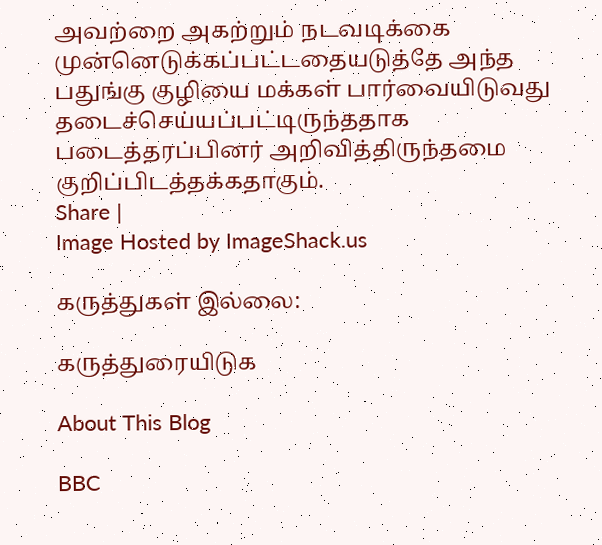அவற்றை அகற்றும் நடவடிக்கை முன்னெடுக்கப்பட்டதையடுத்தே அந்த பதுங்கு குழியை மக்கள் பார்வையிடுவது தடைச்செய்யப்பட்டிருந்ததாக படைத்தரப்பினர் அறிவித்திருந்தமை குறிப்பிடத்தக்கதாகும்.
Share |
Image Hosted by ImageShack.us

கருத்துகள் இல்லை:

கருத்துரையிடுக

About This Blog

BBC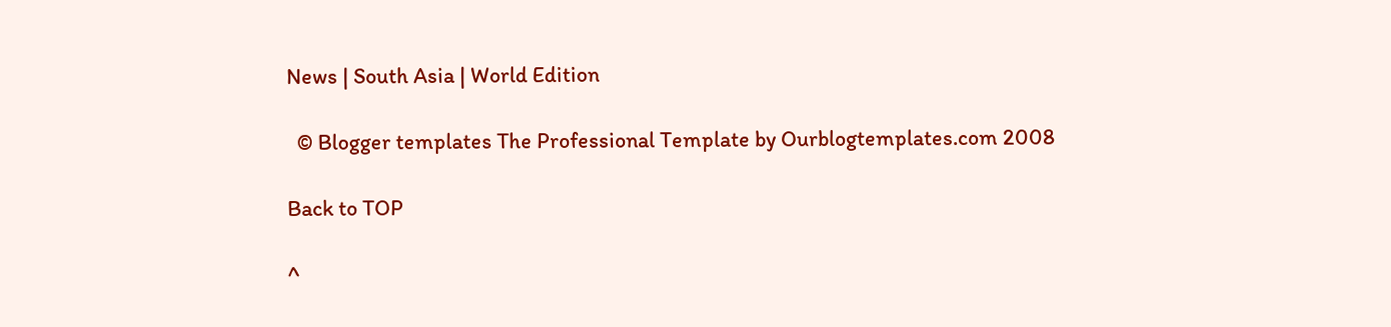News | South Asia | World Edition

  © Blogger templates The Professional Template by Ourblogtemplates.com 2008

Back to TOP

^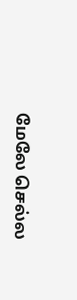மேலே செல்ல